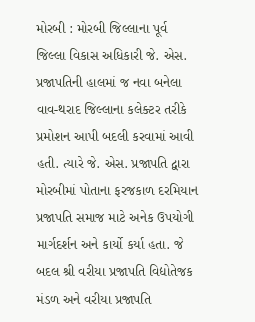મોરબી : મોરબી જિલ્લાના પૂર્વ જિલ્લા વિકાસ અધિકારી જે. એસ. પ્રજાપતિની હાલમાં જ નવા બનેલા વાવ-થરાદ જિલ્લાના કલેક્ટર તરીકે પ્રમોશન આપી બદલી કરવામાં આવી હતી. ત્યારે જે. એસ. પ્રજાપતિ દ્વારા મોરબીમાં પોતાના ફરજકાળ દરમિયાન પ્રજાપતિ સમાજ માટે અનેક ઉપયોગી માર્ગદર્શન અને કાર્યો કર્યા હતા. જે બદલ શ્રી વરીયા પ્રજાપતિ વિદ્યોતેજક મંડળ અને વરીયા પ્રજાપતિ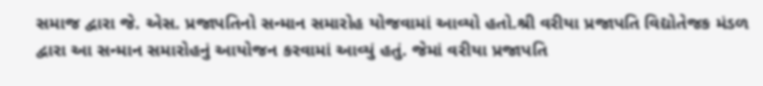સમાજ દ્વારા જે. એસ. પ્રજાપતિનો સન્માન સમારોહ યોજવામાં આવ્યો હતો.શ્રી વરીયા પ્રજાપતિ વિદ્યોતેજક મંડળ દ્વારા આ સન્માન સમારોહનું આયોજન કરવામાં આવ્યું હતું. જેમાં વરીયા પ્રજાપતિ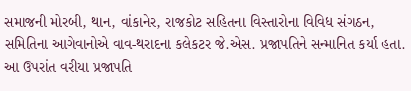સમાજની મોરબી, થાન, વાંકાનેર, રાજકોટ સહિતના વિસ્તારોના વિવિધ સંગઠન, સમિતિના આગેવાનોએ વાવ-થરાદના કલેકટર જે.એસ. પ્રજાપતિને સન્માનિત કર્યા હતા. આ ઉપરાંત વરીયા પ્રજાપતિ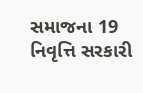સમાજના 19 નિવૃત્તિ સરકારી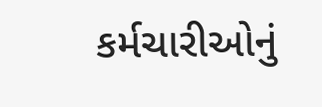કર્મચારીઓનું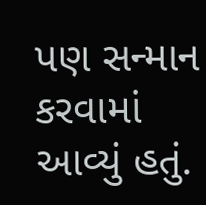પણ સન્માન કરવામાં આવ્યું હતું.